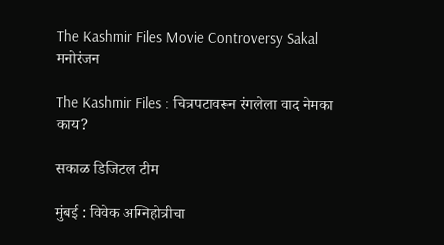The Kashmir Files Movie Controversy Sakal
मनोरंजन

The Kashmir Files : चित्रपटावरून रंगलेला वाद नेमका काय?

सकाळ डिजिटल टीम

मुंबई : विवेक अग्निहोत्रीचा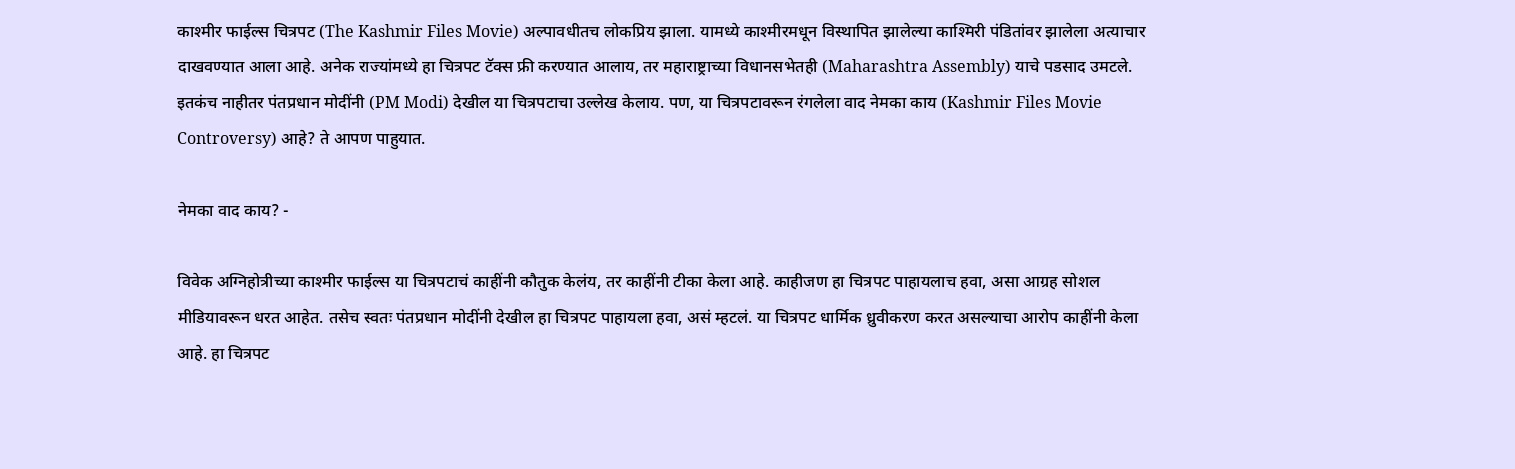काश्मीर फाईल्स चित्रपट (The Kashmir Files Movie) अल्पावधीतच लोकप्रिय झाला. यामध्ये काश्मीरमधून विस्थापित झालेल्या काश्मिरी पंडितांवर झालेला अत्याचार दाखवण्यात आला आहे. अनेक राज्यांमध्ये हा चित्रपट टॅक्स फ्री करण्यात आलाय, तर महाराष्ट्राच्या विधानसभेतही (Maharashtra Assembly) याचे पडसाद उमटले. इतकंच नाहीतर पंतप्रधान मोदींनी (PM Modi) देखील या चित्रपटाचा उल्लेख केलाय. पण, या चित्रपटावरून रंगलेला वाद नेमका काय (Kashmir Files Movie Controversy) आहे? ते आपण पाहुयात.

नेमका वाद काय? -

विवेक अग्निहोत्रीच्या काश्मीर फाईल्स या चित्रपटाचं काहींनी कौतुक केलंय, तर काहींनी टीका केला आहे. काहीजण हा चित्रपट पाहायलाच हवा, असा आग्रह सोशल मीडियावरून धरत आहेत. तसेच स्वतः पंतप्रधान मोदींनी देखील हा चित्रपट पाहायला हवा, असं म्हटलं. या चित्रपट धार्मिक ध्रुवीकरण करत असल्याचा आरोप काहींनी केला आहे. हा चित्रपट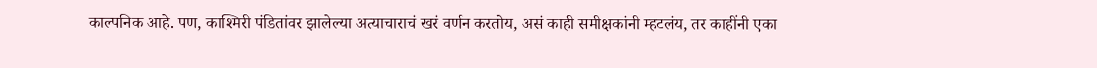काल्पनिक आहे. पण, काश्मिरी पंडितांवर झालेल्या अत्याचाराचं खरं वर्णन करतोय, असं काही समीक्षकांनी म्हटलंय, तर काहींनी एका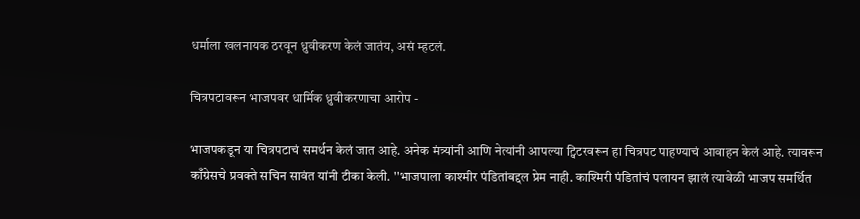धर्माला खलनायक ठरवून ध्रुवीकरण केलं जातंय, असं म्हटलं.

चित्रपटावरून भाजपवर धार्मिक ध्रुवीकरणाचा आरोप -

भाजपकडून या चित्रपटाचं समर्थन केलं जात आहे. अनेक मंत्र्यांनी आणि नेत्यांनी आपल्या ट्विटरवरून हा चित्रपट पाहण्याचं आवाहन केलं आहे. त्यावरून काँग्रेसचे प्रवक्ते सचिन सावंत यांनी टीका केली. ''भाजपाला काश्मीर पंडितांबद्दल प्रेम नाही. काश्मिरी पंडितांचं पलायन झालं त्यावेळी भाजप समर्थित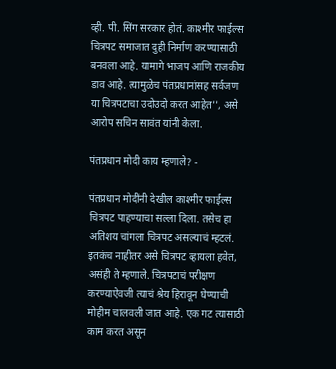व्ही. पी. सिंग सरकार होतं. काश्मीर फाईल्स चित्रपट समाजात दुही निर्माण करण्यासाठी बनवला आहे. यामागे भाजप आणि राजकीय डाव आहे. त्यामुळेच पंतप्रधानांसह सर्वजण या चित्रपटाचा उदोउदो करत आहेत'', असे आरोप सचिन सावंत यांनी केला.

पंतप्रधान मोदी काय म्हणाले? -

पंतप्रधान मोदींनी देखील काश्मीर फाईल्स चित्रपट पाहण्याचा सल्ला दिला. तसेच हा अतिशय चांगला चित्रपट असल्याचं म्हटलं. इतकंच नाहीतर असे चित्रपट व्हायला हवेत, असंही ते म्हणाले. चित्रपटाचं परीक्षण करण्याऐवजी त्याचं श्रेय हिरावून घेण्याची मोहीम चालवली जात आहे. एक गट त्यासाठी काम करत असून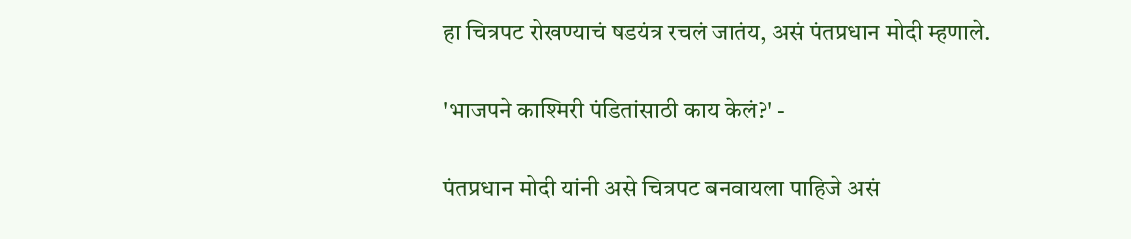हा चित्रपट रोखण्याचं षडयंत्र रचलं जातंय, असं पंतप्रधान मोदी म्हणाले.

'भाजपने काश्मिरी पंडितांसाठी काय केलं?' -

पंतप्रधान मोदी यांनी असे चित्रपट बनवायला पाहिजे असं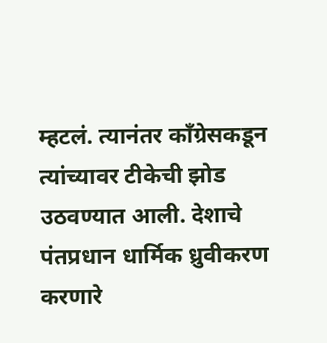म्हटलं. त्यानंतर काँग्रेसकडून त्यांच्यावर टीकेची झोड उठवण्यात आली. देशाचे पंतप्रधान धार्मिक ध्रुवीकरण करणारे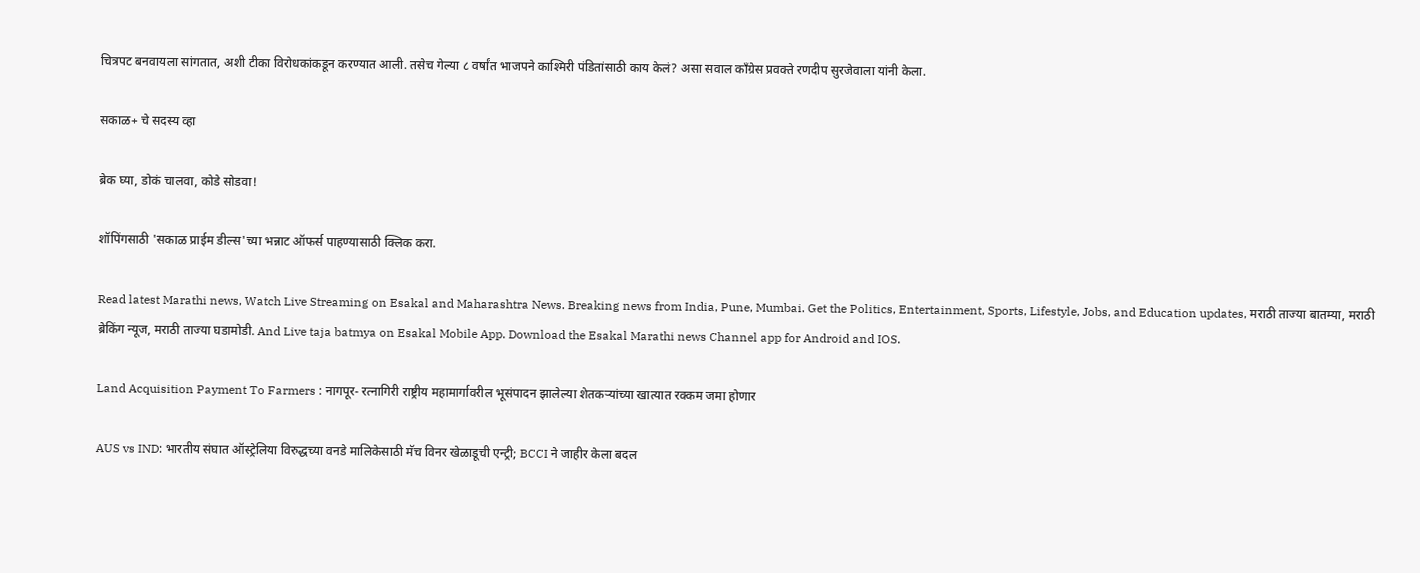चित्रपट बनवायला सांगतात, अशी टीका विरोधकांकडून करण्यात आली. तसेच गेल्या ८ वर्षांत भाजपने काश्मिरी पंडितांसाठी काय केलं? असा सवाल काँग्रेस प्रवक्ते रणदीप सुरजेवाला यांनी केला.

सकाळ+ चे सदस्य व्हा

ब्रेक घ्या, डोकं चालवा, कोडे सोडवा!

शॉपिंगसाठी 'सकाळ प्राईम डील्स'च्या भन्नाट ऑफर्स पाहण्यासाठी क्लिक करा.

Read latest Marathi news, Watch Live Streaming on Esakal and Maharashtra News. Breaking news from India, Pune, Mumbai. Get the Politics, Entertainment, Sports, Lifestyle, Jobs, and Education updates, मराठी ताज्या बातम्या, मराठी ब्रेकिंग न्यूज, मराठी ताज्या घडामोडी. And Live taja batmya on Esakal Mobile App. Download the Esakal Marathi news Channel app for Android and IOS.

Land Acquisition Payment To Farmers : नागपूर- रत्नागिरी राष्ट्रीय महामार्गावरील भूसंपादन झालेल्या शेतकऱ्यांच्या खात्यात रक्कम जमा होणार

AUS vs IND: भारतीय संघात ऑस्ट्रेलिया विरुद्धच्या वनडे मालिकेसाठी मॅच विनर खेळाडूची एन्ट्री; BCCI ने जाहीर केला बदल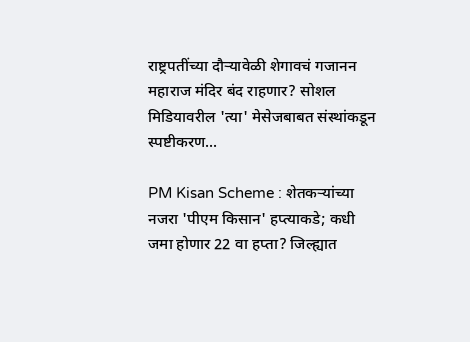राष्ट्रपतींच्या दौऱ्यावेळी शेगावचं गजानन महाराज मंदिर बंद राहणार? सोशल मिडियावरील 'त्या' मेसेजबाबत संस्थांकडून स्पष्टीकरण...

PM Kisan Scheme : शेतकऱ्यांच्या नजरा 'पीएम किसान' हप्त्याकडे; कधी जमा होणार 22 वा हप्ता? जिल्ह्यात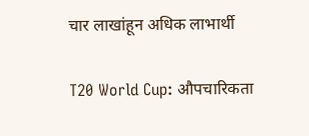चार लाखांहून अधिक लाभार्थी

T20 World Cup: औपचारिकता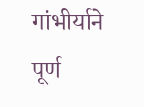गांभीर्याने पूर्ण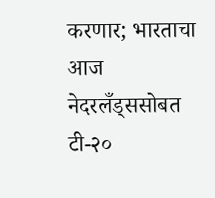करणार; भारताचा आज नेदरलँड्ससोबत टी-२०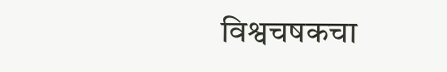विश्वचषकचा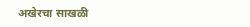अखेरचा साखळी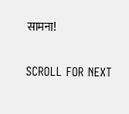सामना!

SCROLL FOR NEXT